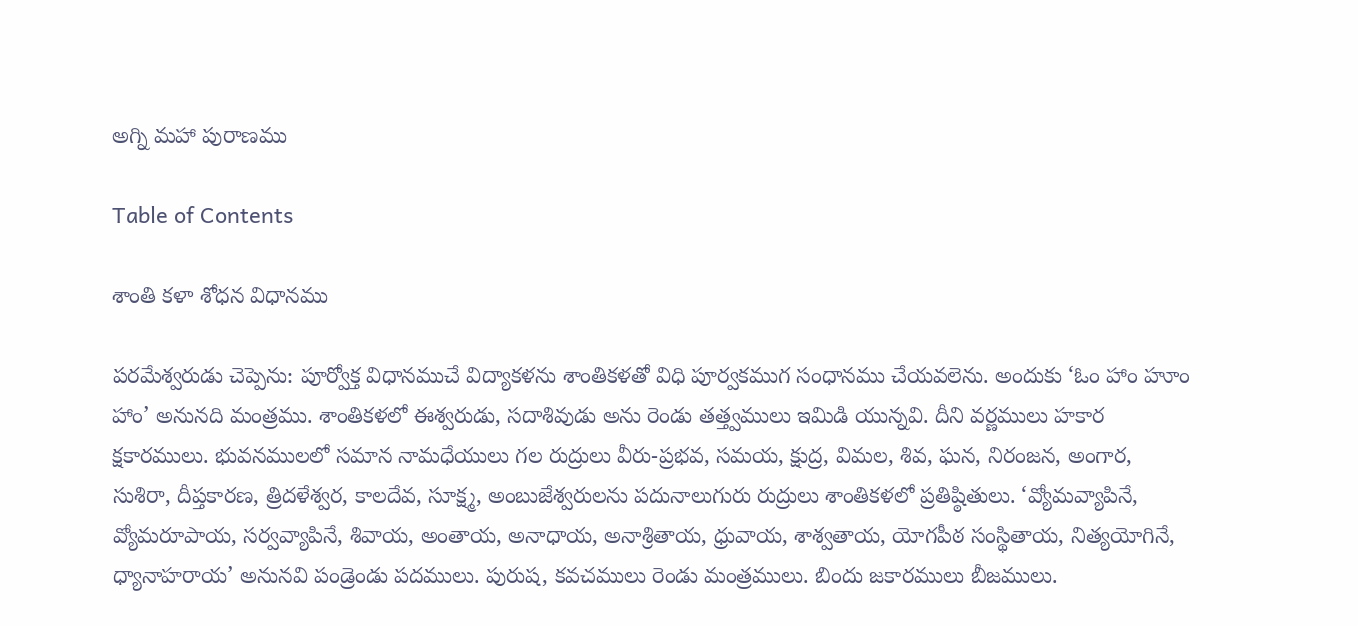అగ్ని మహా పురాణము

Table of Contents

శాంతి కళా శోధన విధానము

పరమేశ్వరుడు చెప్పెను: పూర్వోక్త విధానముచే విద్యాకళను శాంతికళతో విధి పూర్వకముగ సంధానము చేయవలెను. అందుకు ‘ఓం హాం హూం హాం’ అనునది మంత్రము. శాంతికళలో ఈశ్వరుడు, సదాశివుడు అను రెండు తత్త్వములు ఇమిడి యున్నవి. దీని వర్ణములు హకార క్షకారములు. భువనములలో సమాన నామధేయులు గల రుద్రులు వీరు-ప్రభవ, సమయ, క్షుద్ర, విమల, శివ, ఘన, నిరంజన, అంగార, సుశిరా, దీప్తకారణ, త్రిదళేశ్వర, కాలదేవ, సూక్ష్మ, అంబుజేశ్వరులను పదునాలుగురు రుద్రులు శాంతికళలో ప్రతిష్ఠితులు. ‘వ్యోమవ్యాపినే, వ్యోమరూపాయ, సర్వవ్యాపినే, శివాయ, అంతాయ, అనాధాయ, అనాశ్రితాయ, ధ్రువాయ, శాశ్వతాయ, యోగపీఠ సంస్థితాయ, నిత్యయోగినే, ధ్యానాహరాయ’ అనునవి పండ్రెండు పదములు. పురుష, కవచములు రెండు మంత్రములు. బిందు జకారములు బీజములు.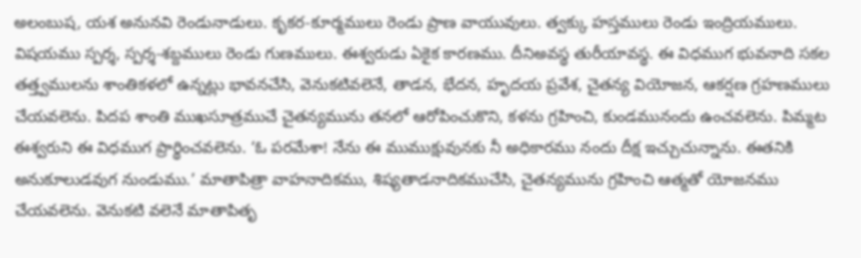అలంబుష, యశ అనునవి రెండునాడులు. కృకర-కూర్మములు రెండు ప్రాణ వాయువులు. త్వక్కు హస్తములు రెండు ఇంద్రియములు. విషయము స్పర్శ, స్పర్శ-శబ్దములు రెండు గుణములు. ఈశ్వరుడు ఏకైక కారణము. దీనిఅవస్థ తురీయావస్థ. ఈ విధముగ భువనాది సకల తత్త్వములను శాంతికళలో ఉన్నట్లు భావనచేసి, వెనుకటివలెనే, తాడన, భేదన, హృదయ ప్రవేశ, చైతన్య వియోజన, ఆకర్షణ గ్రహణములు చేయవలెను. పిదప శాంతి ముఖసూత్రముచే చైతన్యమును తనలో ఆరోపించుకొని, కళను గ్రహించి, కుండమునందు ఉంచవలెను. పిమ్మట ఈశ్వరుని ఈ విధముగ ప్రార్థించవలెను. ‘ఓ పరమేశా! నేను ఈ ముముక్షువునకు నీ అధికారము నందు దీక్ష ఇచ్చుచున్నాను. ఈతనికి అనుకూలుడవుగ నుండుము.’ మాతాపిత్రా వాహనాదికము, శిష్యతాడనాదికముచేసి, చైతన్యమును గ్రహించి ఆత్మతో యోజనము చేయవలెను. వెనుకటి వలెనే మాతాపితృ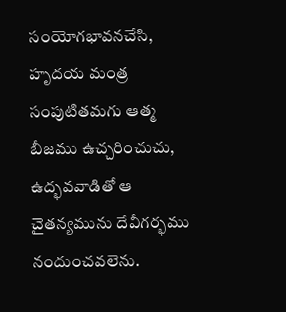సంయోగభావనచేసి, హృదయ మంత్ర సంపుటితమగు ఆత్మ బీజము ఉచ్చరించుచు, ఉద్భవవాడితో ఆ చైతన్యమును దేవీగర్భము నందుంచవలెను.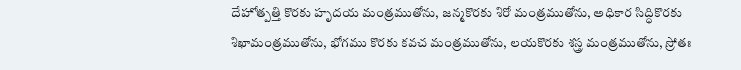దేహోత్పత్తి కొరకు హృదయ మంత్రముతోను, జన్మకొరకు శిరో మంత్రముతోను, అధికార సిద్ధికొరకు శిఖామంత్రముతోను, భోగము కొరకు కవచ మంత్రముతోను, లయకొరకు శస్త్ర మంత్రముతోను, స్రోతః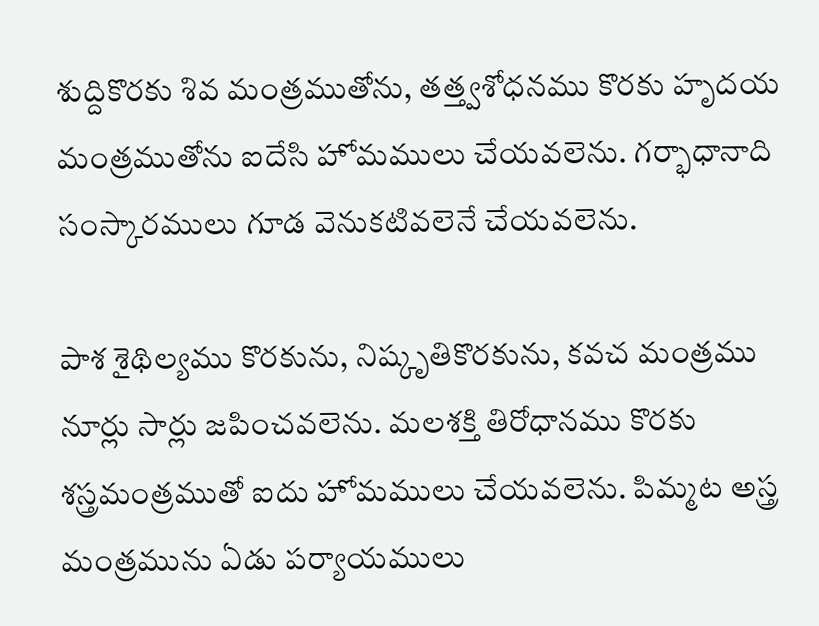శుద్దికొరకు శివ మంత్రముతోను, తత్త్వశోధనము కొరకు హృదయ మంత్రముతోను ఐదేసి హోమములు చేయవలెను. గర్భాధానాది సంస్కారములు గూడ వెనుకటివలెనే చేయవలెను.

పాశ శైథిల్యము కొరకును, నిష్కృతికొరకును, కవచ మంత్రము నూర్లు సార్లు జపించవలెను. మలశక్తి తిరోధానము కొరకు శస్త్రమంత్రముతో ఐదు హోమములు చేయవలెను. పిమ్మట అస్త్ర మంత్రమును ఏడు పర్యాయములు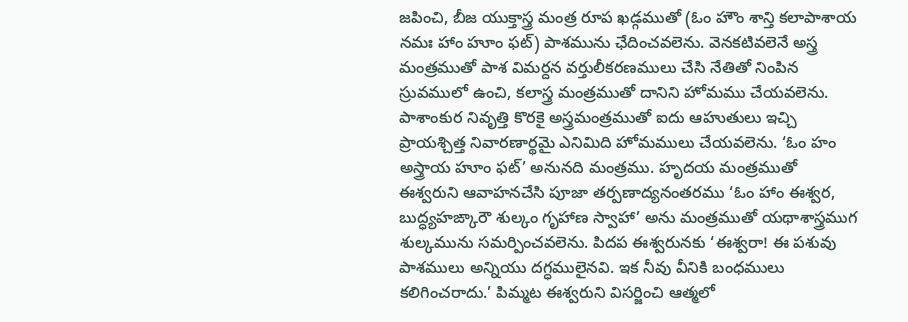జపించి, బీజ యుక్తాస్త్ర మంత్ర రూప ఖడ్గముతో (ఓం హౌం శాన్తి కలాపాశాయ నమః హాం హూం ఫట్) పాశమును ఛేదించవలెను. వెనకటివలెనే అస్త్ర మంత్రముతో పాశ విమర్దన వర్తులీకరణములు చేసి నేతితో నింపిన స్రువములో ఉంచి, కలాస్త్ర మంత్రముతో దానిని హోమము చేయవలెను. పాశాంకుర నివృత్తి కొరకై అస్త్రమంత్రముతో ఐదు ఆహుతులు ఇచ్చి ప్రాయశ్చిత్త నివారణార్థమై ఎనిమిది హోమములు చేయవలెను. ‘ఓం హం అస్త్రాయ హూం ఫట్’ అనునది మంత్రము. హృదయ మంత్రముతో ఈశ్వరుని ఆవాహనచేసి పూజా తర్పణాద్యనంతరము ‘ఓం హాం ఈశ్వర, బుద్ధ్యహఙ్కారౌ శుల్కం గృహాణ స్వాహా’ అను మంత్రముతో యథాశాస్త్రముగ శుల్కమును సమర్పించవలెను. పిదప ఈశ్వరునకు ‘ఈశ్వరా! ఈ పశువు పాశములు అన్నియు దగ్ధములైనవి. ఇక నీవు వీనికి బంధములు కలిగించరాదు.’ పిమ్మట ఈశ్వరుని విసర్జించి ఆత్మలో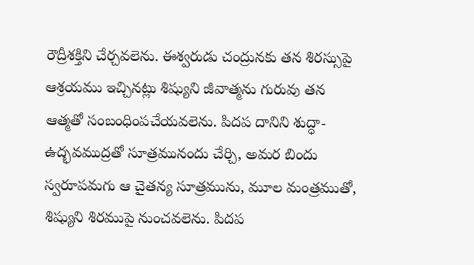రౌద్రీశక్తిని చేర్చవలెను. ఈశ్వరుడు చంద్రునకు తన శిరస్సుపై ఆశ్రయము ఇచ్చినట్లు శిష్యుని జీవాత్మను గురువు తన ఆత్మతో సంబంధింపచేయవలెను. పిదప దానిని శుద్ధా-ఉద్భవముద్రతో సూత్రమునందు చేర్చి, అమర బిందు స్వరూపమగు ఆ చైతన్య సూత్రమును, మూల మంత్రముతో, శిష్యుని శిరముపై నుంచవలెను. పిదప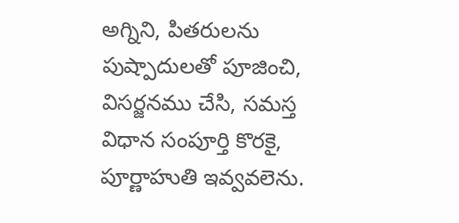అగ్నిని, పితరులను పుష్పాదులతో పూజించి, విసర్జనము చేసి, సమస్త విధాన సంపూర్తి కొరకై, పూర్ణాహుతి ఇవ్వవలెను.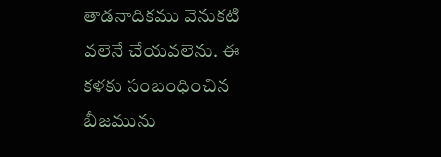తాడనాదికము వెనుకటి వలెనే చేయవలెను. ఈ కళకు సంబంధించిన బీజమును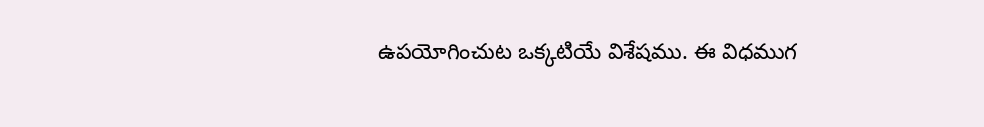ఉపయోగించుట ఒక్కటియే విశేషము. ఈ విధముగ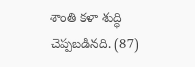శాంతి కళా శుద్ధి చెప్పబడినది. (87)